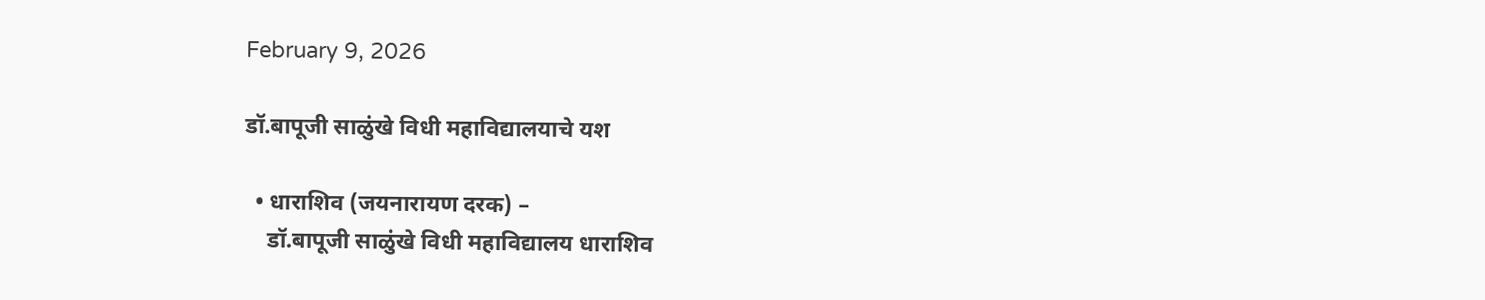February 9, 2026

डॉ.बापूजी साळुंखे विधी महाविद्यालयाचे यश

  • धाराशिव (जयनारायण दरक) –
    डॉ.बापूजी साळुंखे विधी महाविद्यालय धाराशिव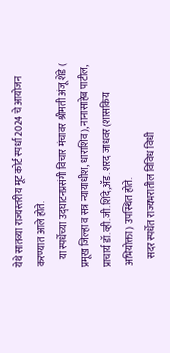येथे सातव्या राज्यस्तरीय मूट कोर्ट स्पर्धा 2024 चे आयोजन करण्यात आले होते.
    या स्पर्धेच्या उद्घाटनप्रसंगी विचार मंचावर श्रीमती अंजू शेंडे ( प्रमूख जिल्हा व सत्र न्यायाधीश, धाराशिव),नानासाहेब पाटील, प्राचार्य डॉ.व्ही.जी.शिंदे,ॲड. शरद जाधवर (शासकिय अभियोक्ता) उपस्थित होते.
    सदर स्पर्धेत राज्यभरातील विविध विधी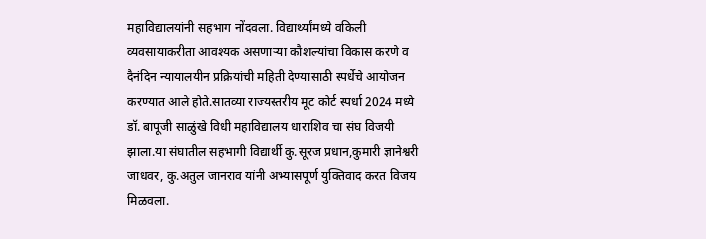महाविद्यालयांनी सहभाग नोंदवला. विद्यार्थ्यांमध्ये वकिली व्यवसायाकरीता आवश्यक असणाऱ्या कौशल्यांचा विकास करणे व दैनंदिन न्यायालयीन प्रक्रियांची महिती देण्यासाठी स्पर्धेचे आयोजन करण्यात आले होते.सातव्या राज्यस्तरीय मूट कोर्ट स्पर्धा 2024 मध्ये डॉ. बापूजी साळुंखे विधी महाविद्यालय धाराशिव चा संघ विजयी झाला.या संघातील सहभागी विद्यार्थी कु.सूरज प्रधान,कुमारी ज्ञानेश्वरी जाधवर, कु.अतुल जानराव यांनी अभ्यासपूर्ण युक्तिवाद करत विजय मिळवला.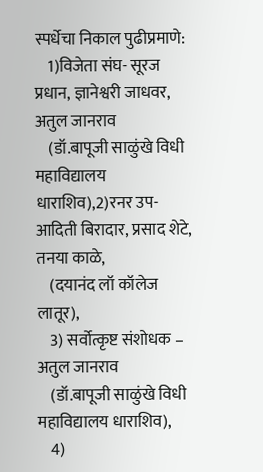स्पर्धेचा निकाल पुढीप्रमाणे:
    1)विजेता संघ- सूरज प्रधान, ज्ञानेश्वरी जाधवर, अतुल जानराव
    (डॉ.बापूजी साळुंखे विधी महाविद्यालय धाराशिव),2)रनर उप-आदिती बिरादार, प्रसाद शेटे, तनया काळे,
    (दयानंद लॉ कॉलेज लातूर),
    3) सर्वोत्कृष्ट संशोधक – अतुल जानराव
    (डॉ.बापूजी साळुंखे विधी महाविद्यालय धाराशिव),
    4)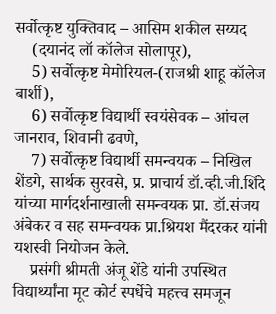सर्वोत्कृष्ट युक्तिवाद – आसिम शकील सय्यद
    (दयानंद लॉ कॉलेज सोलापूर),
    5) सर्वोत्कृष्ट मेमोरियल-(राजश्री शाहू कॉलेज बार्शी),
    6) सर्वोत्कृष्ट विद्यार्थी स्वयंसेवक – आंचल जानराव, शिवानी ढवणे,
    7) सर्वोत्कृष्ट विद्यार्थी समन्वयक – निखिल शेंडगे, सार्थक सुरवसे, प्र. प्राचार्य डॉ.व्ही.जी.शिंदे यांच्या मार्गदर्शनाखाली समन्वयक प्रा. डॉ.संजय अंबेकर व सह समन्वयक प्रा.श्रियश मैंदरकर यांनी यशस्वी नियोजन केले.
    प्रसंगी श्रीमती अंजू शेंडे यांनी उपस्थित विद्यार्थ्यांना मूट कोर्ट स्पर्धेचे महत्त्व समजून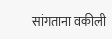सांगताना वकीली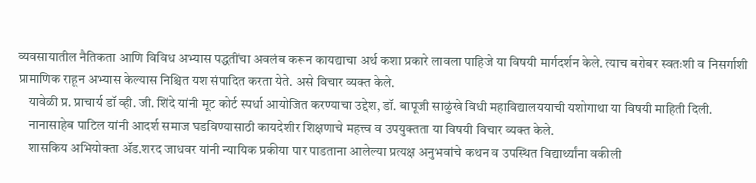व्यवसायातील नैतिकता आणि विविध अभ्यास पद्धतींचा अवलंब करून कायद्याचा अर्थ कशा प्रकारे लावला पाहिजे या विषयी मार्गदर्शन केले. त्याच बरोबर स्वतःशी व निसर्गाशी प्रामाणिक राहून अभ्यास केल्यास निश्चित यश संपादित करता येते. असे विचार व्यक्त केले.
    यावेळी प्र. प्राचार्य डॉ व्ही. जी. शिंदे यांनी मूट कोर्ट स्पर्धा आयोजित करण्याचा उद्देश, डॉ. बापूजी साळुंखे विधी महाविद्यालययाची यशोगाथा या विषयी माहिती दिली.
    नानासाहेब पाटिल यांनी आदर्श समाज घडविण्यासाठी कायदेशीर शिक्षणाचे महत्त्व व उपयुक्तता या विषयी विचार व्यक्त केले.
    शासकिय अभियोक्ता ॲड.शरद जाधवर यांनी न्यायिक प्रकीया पार पाडताना आलेल्या प्रत्यक्ष अनुभवांचे कथन व उपस्थित विद्यार्थ्यांना वकीली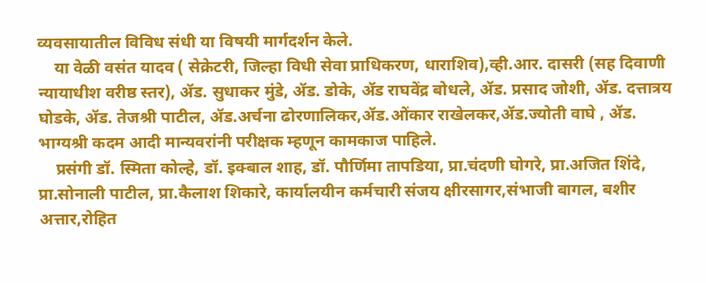व्यवसायातील विविध संधी या विषयी मार्गदर्शन केले.
    या वेळी वसंत यादव ( सेक्रेटरी, जिल्हा विधी सेवा प्राधिकरण, धाराशिव),व्ही.आर. दासरी (सह दिवाणी न्यायाधीश वरीष्ठ स्तर), ॲड. सुधाकर मुंडे, ॲड. डोके, ॲड राघवेंद्र बोधले, ॲड. प्रसाद जोशी, ॲड. दत्तात्रय घोडके, ॲड. तेजश्री पाटील, ॲड.अर्चना ढोरणालिकर,ॲड.ओंकार राखेलकर,ॲड.ज्योती वाघे , ॲड. भाग्यश्री कदम आदी मान्यवरांनी परीक्षक म्हणून कामकाज पाहिले.
    प्रसंगी डॉ. स्मिता कोल्हे, डॉ. इक्बाल शाह, डॉ. पौर्णिमा तापडिया, प्रा.चंदणी घोगरे, प्रा.अजित शिंदे, प्रा.सोनाली पाटील, प्रा.कैलाश शिकारे, कार्यालयीन कर्मचारी संजय क्षीरसागर,संभाजी बागल, बशीर अत्तार,रोहित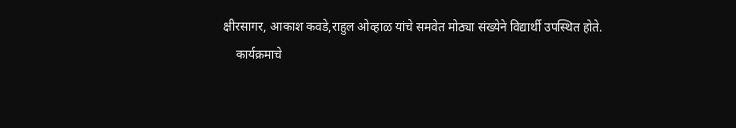क्षीरसागर, आकाश कवडे,राहुल ओव्हाळ यांचे समवेत मोठ्या संख्येने विद्यार्थी उपस्थित होते.
    कार्यक्रमाचे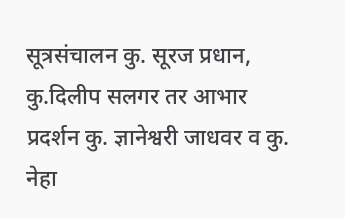सूत्रसंचालन कु. सूरज प्रधान, कु.दिलीप सलगर तर आभार प्रदर्शन कु. ज्ञानेश्वरी जाधवर व कु. नेहा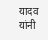यादव यांनी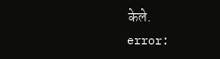केले.
error: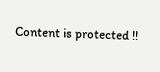Content is protected !!